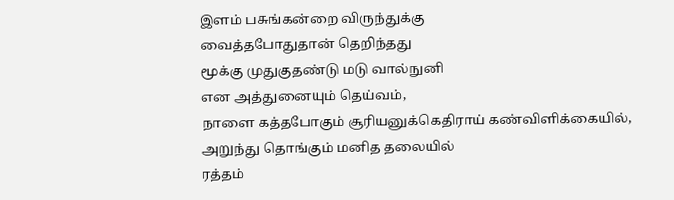இளம் பசுங்கன்றை விருந்துக்கு
வைத்தபோதுதான் தெறிந்தது
மூக்கு முதுகுதண்டு மடு வால்நுனி
என அத்துனையும் தெய்வம்,
நாளை கத்தபோகும் சூரியனுக்கெதிராய் கண்விளிக்கையில்,
அறுந்து தொங்கும் மனித தலையில்
ரத்தம்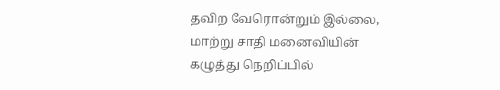தவிற வேரொன்றும் இல்லை,
மாற்று சாதி மனைவியின் கழுத்து நெறிப்பில்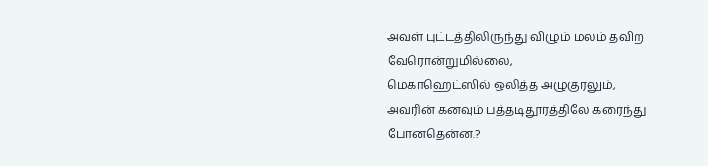அவள் புட்டத்திலிருந்து விழும் மலம் தவிற வேரொன்றுமில்லை,
மெகாஹெட்ஸில் ஒலித்த அழுகுரலும்,
அவரின் கனவும் பத்தடிதூரத்திலே கரைந்து போனதென்ன.?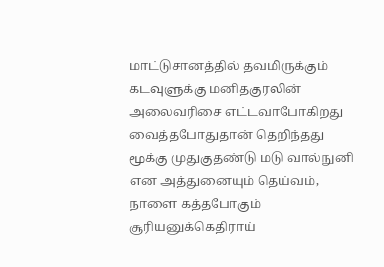மாட்டுசானத்தில் தவமிருக்கும்
கடவுளுக்கு மனிதகுரலின்
அலைவரிசை எட்டவாபோகிறது
வைத்தபோதுதான் தெறிந்தது
மூக்கு முதுகுதண்டு மடு வால்நுனி
என அத்துனையும் தெய்வம்,
நாளை கத்தபோகும் சூரியனுக்கெதிராய்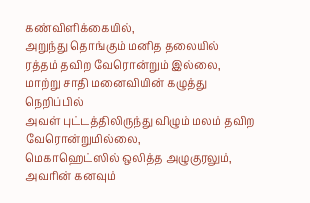கண்விளிக்கையில்,
அறுந்து தொங்கும் மனித தலையில்
ரத்தம் தவிற வேரொன்றும் இல்லை,
மாற்று சாதி மனைவியின் கழுத்து நெறிப்பில்
அவள் புட்டத்திலிருந்து விழும் மலம் தவிற வேரொன்றுமில்லை,
மெகாஹெட்ஸில் ஒலித்த அழுகுரலும்,
அவரின் கனவும்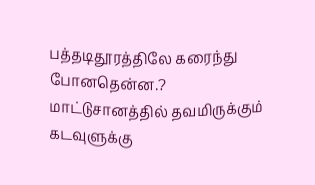பத்தடிதூரத்திலே கரைந்து போனதென்ன.?
மாட்டுசானத்தில் தவமிருக்கும்
கடவுளுக்கு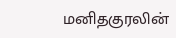மனிதகுரலின்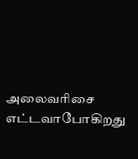அலைவரிசை எட்டவாபோகிறது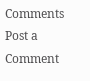Comments
Post a Comment